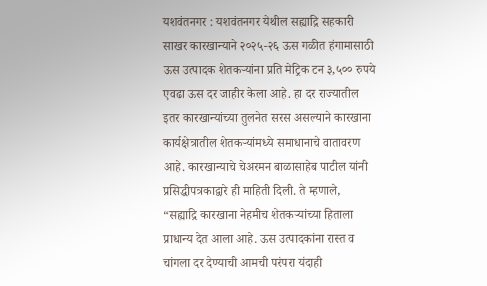यशवंतनगर : यशवंतनगर येथील सह्याद्रि सहकारी साखर कारखान्याने २०२५-२६ ऊस गळीत हंगामासाठी ऊस उत्पादक शेतकऱ्यांना प्रति मेट्रिक टन ३,५०० रुपये एवढा ऊस दर जाहीर केला आहे. हा दर राज्यातील इतर कारखान्यांच्या तुलनेत सरस असल्याने कारखाना कार्यक्षेत्रातील शेतकऱ्यांमध्ये समाधानाचे वातावरण आहे. कारखान्याचे चेअरमन बाळासाहेब पाटील यांनी प्रसिद्धीपत्रकाद्वारे ही माहिती दिली. ते म्हणाले, “सह्याद्रि कारखाना नेहमीच शेतकऱ्यांच्या हिताला प्राधान्य देत आला आहे. ऊस उत्पादकांना रास्त व चांगला दर देण्याची आमची परंपरा यंदाही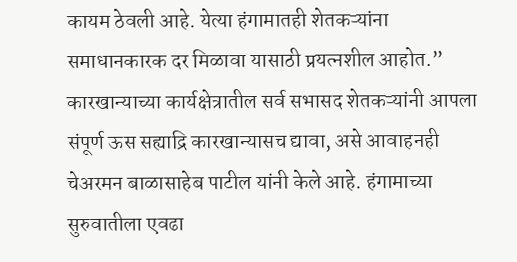कायम ठेवली आहे. येत्या हंगामातही शेतकऱ्यांना समाधानकारक दर मिळावा यासाठी प्रयत्नशील आहोत.” कारखान्याच्या कार्यक्षेत्रातील सर्व सभासद शेतकऱ्यांनी आपला संपूर्ण ऊस सह्याद्रि कारखान्यासच द्यावा, असे आवाहनही चेअरमन बाळासाहेब पाटील यांनी केले आहे. हंगामाच्या सुरुवातीला एवढा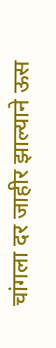चांगला दर जाहीर झाल्याने ऊस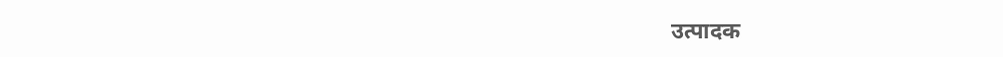उत्पादक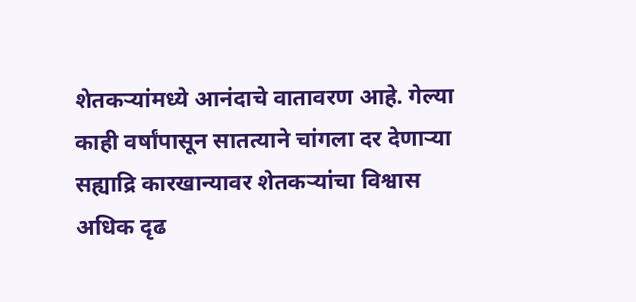शेतकऱ्यांमध्ये आनंदाचे वातावरण आहे. गेल्या काही वर्षांपासून सातत्याने चांगला दर देणाऱ्या सह्याद्रि कारखान्यावर शेतकऱ्यांचा विश्वास अधिक दृढ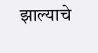झाल्याचे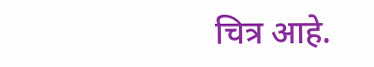चित्र आहे.